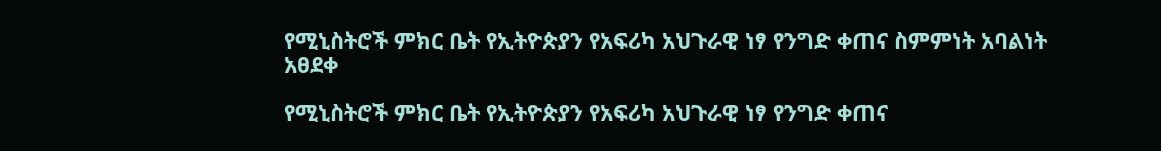የሚኒስትሮች ምክር ቤት የኢትዮጵያን የአፍሪካ አህጉራዊ ነፃ የንግድ ቀጠና ስምምነት አባልነት አፀደቀ

የሚኒስትሮች ምክር ቤት የኢትዮጵያን የአፍሪካ አህጉራዊ ነፃ የንግድ ቀጠና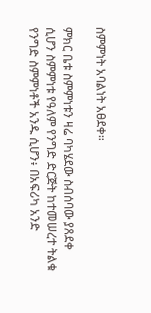ስምምነት አባልነት አፀደቀ።

ምክር ቤቱ ስምምነቱን ዛሬ ባካሄደው ስብሰባው ያጸደቀ ሲሆን ስምምነቱ የዓለም የንግድ ድርጅት ከተመሠረተ ትልቁ የንግድ ስምምነቶች አንዱ ሲሆን፥ በአፍሪካ አንድ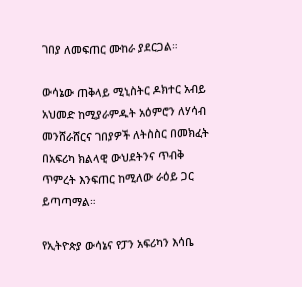ገበያ ለመፍጠር ሙከራ ያደርጋል።

ውሳኔው ጠቅላይ ሚኒስትር ዶክተር አብይ አህመድ ከሚያራምዱት አዕምሮን ለሃሳብ መንሸራሸርና ገበያዎች ለትስስር በመክፈት በአፍሪካ ክልላዊ ውህደትንና ጥብቅ ጥምረት እንፍጠር ከሚለው ራዕይ ጋር ይጣጣማል።

የኢትዮጵያ ውሳኔና የፓን አፍሪካን እሳቤ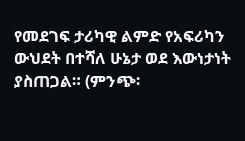የመደገፍ ታሪካዊ ልምድ የአፍሪካን ውህደት በተሻለ ሁኔታ ወደ እውነታነት ያስጠጋል። (ምንጭ፡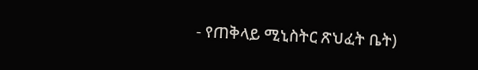- የጠቅላይ ሚኒስትር ጽህፈት ቤት)